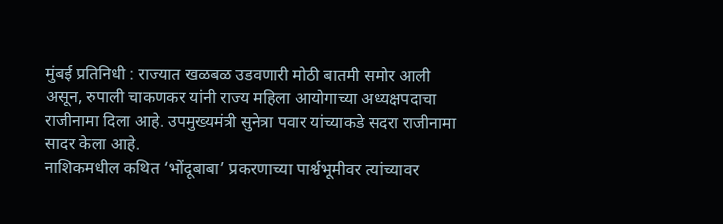मुंबई प्रतिनिधी : राज्यात खळबळ उडवणारी मोठी बातमी समोर आली असून, रुपाली चाकणकर यांनी राज्य महिला आयोगाच्या अध्यक्षपदाचा राजीनामा दिला आहे. उपमुख्यमंत्री सुनेत्रा पवार यांच्याकडे सदरा राजीनामा सादर केला आहे.
नाशिकमधील कथित ‘भोंदूबाबा’ प्रकरणाच्या पार्श्वभूमीवर त्यांच्यावर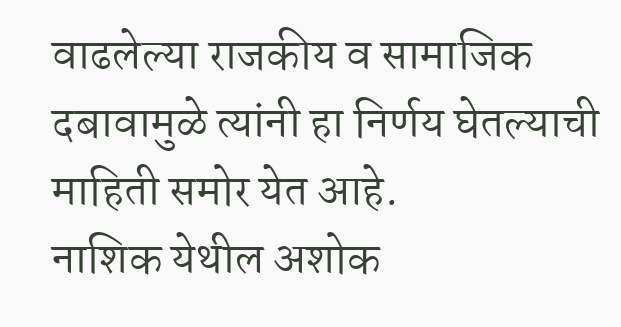वाढलेल्या राजकीय व सामाजिक दबावामुळे त्यांनी हा निर्णय घेतल्याची माहिती समोर येत आहे.
नाशिक येथील अशोक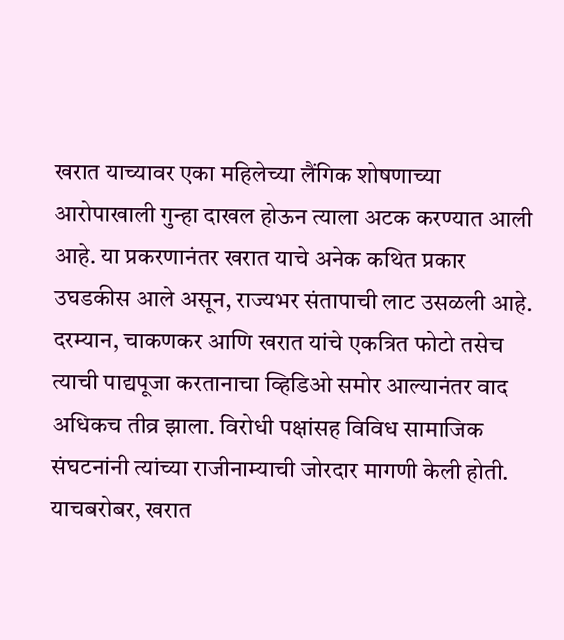खरात याच्यावर एका महिलेच्या लैंगिक शोषणाच्या आरोपाखाली गुन्हा दाखल होऊन त्याला अटक करण्यात आली आहे. या प्रकरणानंतर खरात याचे अनेक कथित प्रकार उघडकीस आले असून, राज्यभर संतापाची लाट उसळली आहे.
दरम्यान, चाकणकर आणि खरात यांचे एकत्रित फोटो तसेच त्याची पाद्यपूजा करतानाचा व्हिडिओ समोर आल्यानंतर वाद अधिकच तीव्र झाला. विरोधी पक्षांसह विविध सामाजिक संघटनांनी त्यांच्या राजीनाम्याची जोरदार मागणी केली होती.
याचबरोबर, खरात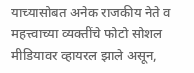याच्यासोबत अनेक राजकीय नेते व महत्त्वाच्या व्यक्तींचे फोटो सोशल मीडियावर व्हायरल झाले असून,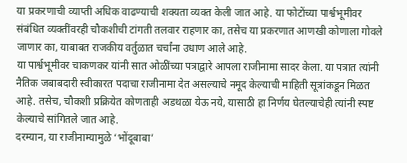या प्रकरणाची व्याप्ती अधिक वाढण्याची शक्यता व्यक्त केली जात आहे. या फोटोंच्या पार्श्वभूमीवर संबंधित व्यक्तींवरही चौकशीची टांगती तलवार राहणार का, तसेच या प्रकरणात आणखी कोणाला गोवले जाणार का, याबाबत राजकीय वर्तुळात चर्चांना उधाण आले आहे.
या पार्श्वभूमीवर चाकणकर यांनी सात ओळींच्या पत्राद्वारे आपला राजीनामा सादर केला. या पत्रात त्यांनी नैतिक जबाबदारी स्वीकारत पदाचा राजीनामा देत असल्याचे नमूद केल्याची माहिती सूत्रांकडून मिळत आहे. तसेच, चौकशी प्रक्रियेत कोणताही अडथळा येऊ नये, यासाठी हा निर्णय घेतल्याचेही त्यांनी स्पष्ट केल्याचे सांगितले जात आहे.
दरम्यान, या राजीनाम्यामुळे ‘भोंदूबाबा’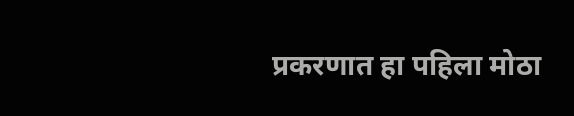प्रकरणात हा पहिला मोठा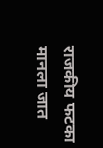राजकीय फटका मानला जात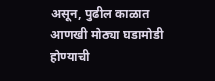असून, पुढील काळात आणखी मोठ्या घडामोडी होण्याची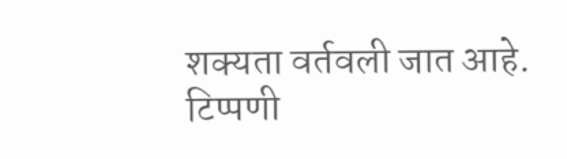शक्यता वर्तवली जात आहे.
टिप्पणी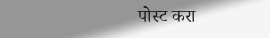पोस्ट करा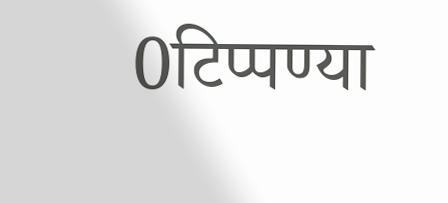0टिप्पण्या